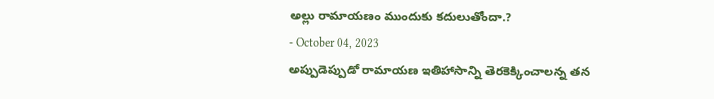అల్లు రామాయణం ముందుకు కదులుతోందా.?
- October 04, 2023
అప్పుడెప్పుడో రామాయణ ఇతిహాసాన్ని తెరకెక్కించాలన్న తన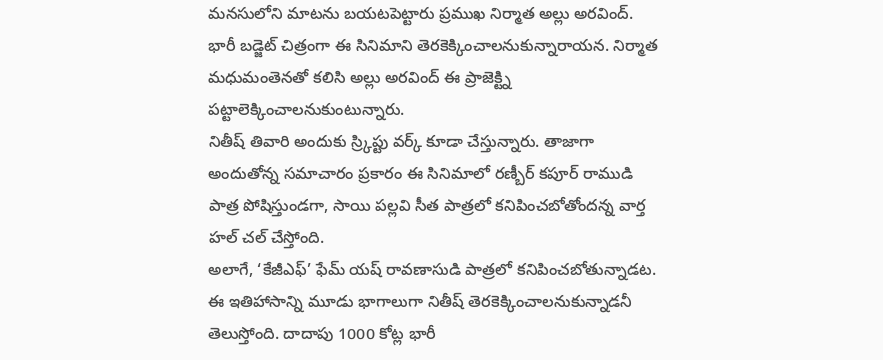మనసులోని మాటను బయటపెట్టారు ప్రముఖ నిర్మాత అల్లు అరవింద్. భారీ బడ్జెట్ చిత్రంగా ఈ సినిమాని తెరకెక్కించాలనుకున్నారాయన. నిర్మాత మధుమంతెనతో కలిసి అల్లు అరవింద్ ఈ ప్రాజెక్ట్ని పట్టాలెక్కించాలనుకుంటున్నారు.
నితీష్ తివారి అందుకు స్ర్కిప్టు వర్క్ కూడా చేస్తున్నారు. తాజాగా అందుతోన్న సమాచారం ప్రకారం ఈ సినిమాలో రణ్బీర్ కపూర్ రాముడి పాత్ర పోషిస్తుండగా, సాయి పల్లవి సీత పాత్రలో కనిపించబోతోందన్న వార్త హల్ చల్ చేస్తోంది.
అలాగే, ‘కేజీఎఫ్’ ఫేమ్ యష్ రావణాసుడి పాత్రలో కనిపించబోతున్నాడట. ఈ ఇతిహాసాన్ని మూడు భాగాలుగా నితీష్ తెరకెక్కించాలనుకున్నాడనీ తెలుస్తోంది. దాదాపు 1000 కోట్ల భారీ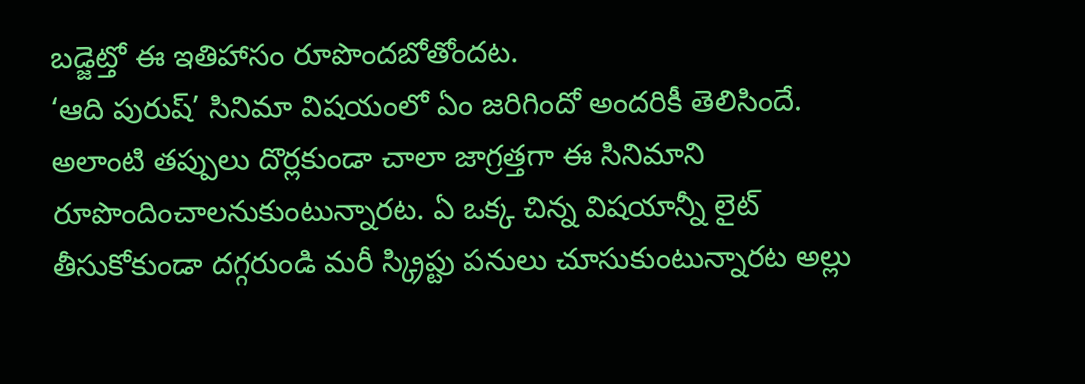బడ్జెట్తో ఈ ఇతిహాసం రూపొందబోతోందట.
‘ఆది పురుష్’ సినిమా విషయంలో ఏం జరిగిందో అందరికీ తెలిసిందే. అలాంటి తప్పులు దొర్లకుండా చాలా జాగ్రత్తగా ఈ సినిమాని రూపొందించాలనుకుంటున్నారట. ఏ ఒక్క చిన్న విషయాన్నీ లైట్ తీసుకోకుండా దగ్గరుండి మరీ స్క్రిప్టు పనులు చూసుకుంటున్నారట అల్లు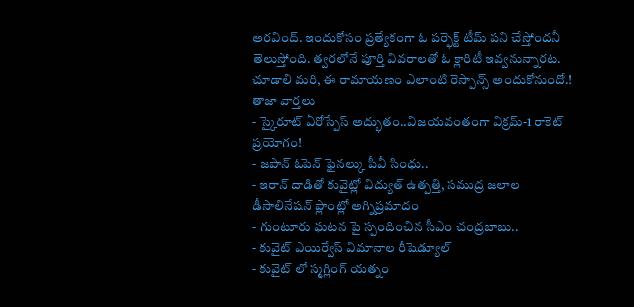అరవింద్. ఇందుకోసం ప్రత్యేకంగా ఓ పర్ఫెక్ట్ టీమ్ పని చేస్తోందనీ తెలుస్తోంది. త్వరలోనే పూర్తి వివరాలతో ఓ క్లారిటీ ఇవ్వనున్నారట. చూడాలి మరి, ఈ రామాయణం ఎలాంటి రెస్పాన్స్ అందుకోనుందో.!
తాజా వార్తలు
- స్కైరూట్ ఏరోస్పేస్ అద్భుతం..విజయవంతంగా విక్రమ్-1 రాకెట్ ప్రయోగం!
- జపాన్ ఓపెన్ ఫైనల్కు పీవీ సింధు..
- ఇరాన్ దాడితో కువైట్లో విద్యుత్ ఉత్పత్తి, సముద్ర జలాల డీసాలినేషన్ ప్లాంట్లో అగ్నిప్రమాదం
- గుంటూరు ఘటన పై స్పందించిన సీఎం చంద్రబాబు..
- కువైట్ ఎయిర్వేస్ విమానాల రీషెడ్యూల్
- కువైట్ లో స్మగ్లింగ్ యత్నం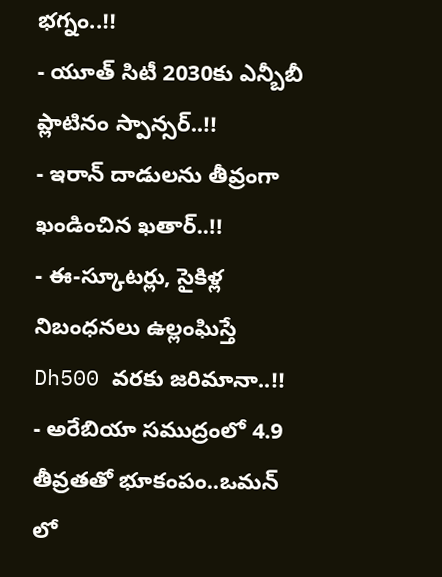భగ్నం..!!
- యూత్ సిటీ 2030కు ఎన్బీబీ ప్లాటినం స్పాన్సర్..!!
- ఇరాన్ దాడులను తీవ్రంగా ఖండించిన ఖతార్..!!
- ఈ-స్కూటర్లు, సైకిళ్ల నిబంధనలు ఉల్లంఘిస్తే Dh500 వరకు జరిమానా..!!
- అరేబియా సముద్రంలో 4.9 తీవ్రతతో భూకంపం..ఒమన్ లో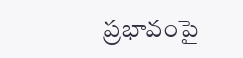ప్రభావంపై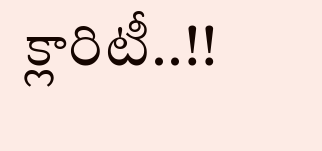క్లారిటీ..!!